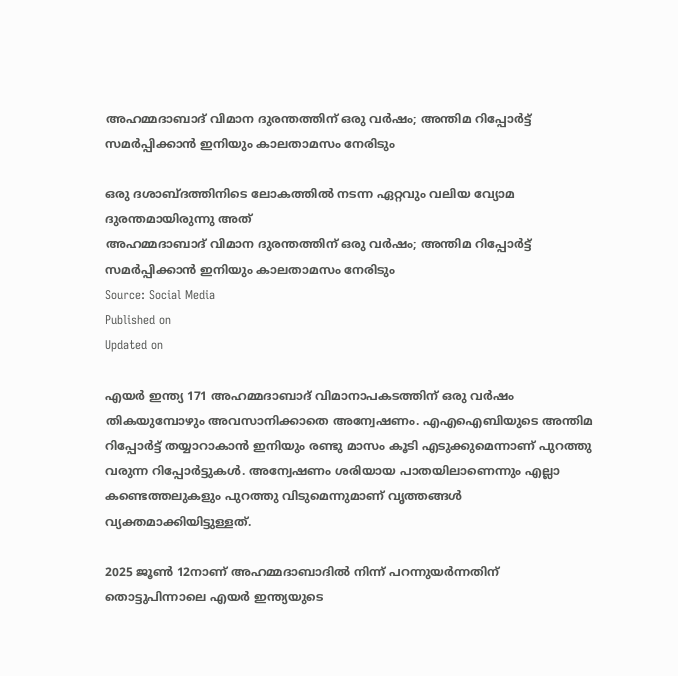അഹമ്മദാബാദ് വിമാന ദുരന്തത്തിന് ഒരു വർഷം; അന്തിമ റിപ്പോർട്ട് സമർപ്പിക്കാൻ ഇനിയും കാലതാമസം നേരിടും

ഒരു ദശാബ്ദത്തിനിടെ ലോകത്തിൽ നടന്ന ഏറ്റവും വലിയ വ്യോമ ദുരന്തമായിരുന്നു അത്
അഹമ്മദാബാദ് വിമാന ദുരന്തത്തിന് ഒരു വർഷം; അന്തിമ റിപ്പോർട്ട് സമർപ്പിക്കാൻ ഇനിയും കാലതാമസം നേരിടും
Source: Social Media
Published on
Updated on

എയർ ഇന്ത്യ 171 അഹമ്മദാബാദ് വിമാനാപകടത്തിന് ഒരു വർഷം തികയുമ്പോഴും അവസാനിക്കാതെ അന്വേഷണം. എഎഐബിയുടെ അന്തിമ റിപ്പോർട്ട് തയ്യാറാകാൻ ഇനിയും രണ്ടു മാസം കൂടി എടുക്കുമെന്നാണ് പുറത്തു വരുന്ന റിപ്പോർട്ടുകൾ. അന്വേഷണം ശരിയായ പാതയിലാണെന്നും എല്ലാ കണ്ടെത്തലുകളും പുറത്തു വിടുമെന്നുമാണ് വൃത്തങ്ങൾ വ്യക്തമാക്കിയിട്ടുള്ളത്.

2025 ജൂൺ 12നാണ് അഹമ്മദാബാദിൽ നിന്ന് പറന്നുയർന്നതിന് തൊട്ടുപിന്നാലെ എയർ ഇന്ത്യയുടെ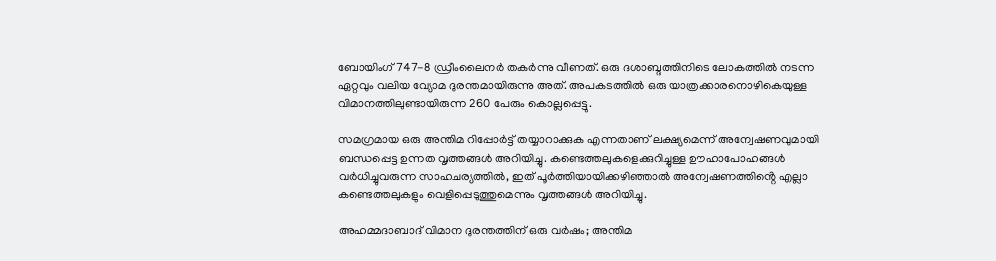ബോയിംഗ് 747-8 ഡ്രീംലൈനർ തകർന്നു വീണത്. ഒരു ദശാബ്ദത്തിനിടെ ലോകത്തിൽ നടന്ന ഏറ്റവും വലിയ വ്യോമ ദുരന്തമായിരുന്നു അത്. അപകടത്തിൽ ഒരു യാത്രക്കാരനൊഴികെയുള്ള വിമാനത്തിലുണ്ടായിരുന്ന 260 പേരും കൊല്ലപ്പെട്ടു.

സമഗ്രമായ ഒരു അന്തിമ റിപ്പോർട്ട് തയ്യാറാക്കുക എന്നതാണ് ലക്ഷ്യമെന്ന് അന്വേഷണവുമായി ബന്ധപ്പെട്ട ഉന്നത വൃത്തങ്ങൾ അറിയിച്ചു. കണ്ടെത്തലുകളെക്കുറിച്ചുള്ള ഊഹാപോഹങ്ങൾ വർധിച്ചുവരുന്ന സാഹചര്യത്തിൽ, ഇത് പൂർത്തിയായിക്കഴിഞ്ഞാൽ അന്വേഷണത്തിൻ്റെ എല്ലാ കണ്ടെത്തലുകളും വെളിപ്പെടുത്തുമെന്നും വൃത്തങ്ങൾ അറിയിച്ചു.

അഹമ്മദാബാദ് വിമാന ദുരന്തത്തിന് ഒരു വർഷം; അന്തിമ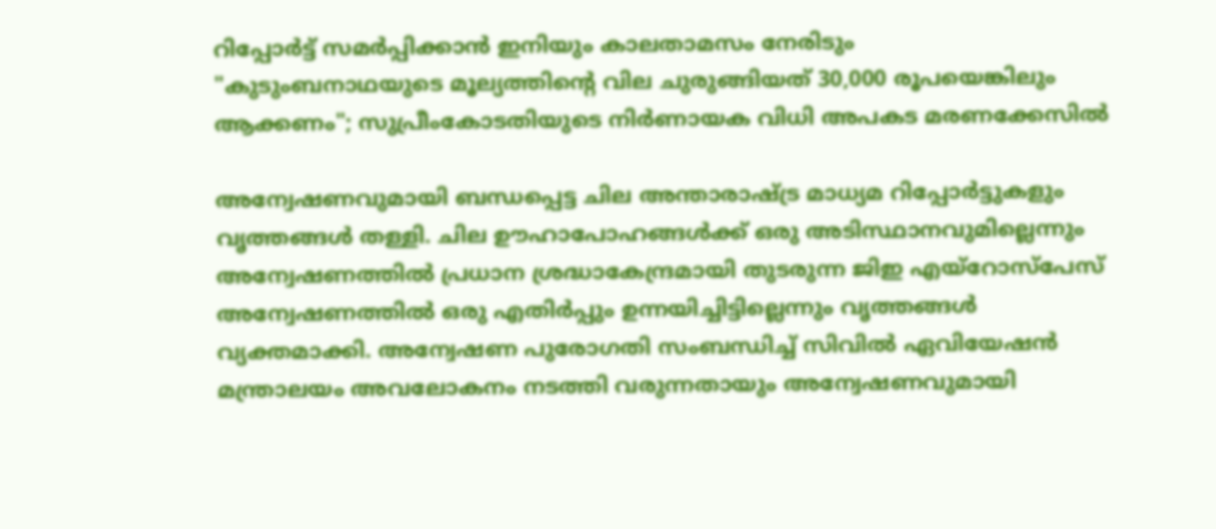റിപ്പോർട്ട് സമർപ്പിക്കാൻ ഇനിയും കാലതാമസം നേരിടും
"കുടുംബനാഥയുടെ മൂല്യത്തിൻ്റെ വില ചുരുങ്ങിയത് 30,000 രൂപയെങ്കിലും ആക്കണം"; സുപ്രീംകോടതിയുടെ നിർണായക വിധി അപകട മരണക്കേസിൽ

അന്വേഷണവുമായി ബന്ധപ്പെട്ട ചില അന്താരാഷ്ട്ര മാധ്യമ റിപ്പോർട്ടുകളും വൃത്തങ്ങൾ തള്ളി. ചില ഊഹാപോഹങ്ങൾക്ക് ഒരു അടിസ്ഥാനവുമില്ലെന്നും അന്വേഷണത്തിൽ പ്രധാന ശ്രദ്ധാകേന്ദ്രമായി തുടരുന്ന ജിഇ എയ്റോസ്പേസ് അന്വേഷണത്തിൽ ഒരു എതിർപ്പും ഉന്നയിച്ചിട്ടില്ലെന്നും വൃത്തങ്ങൾ വ്യക്തമാക്കി. അന്വേഷണ പുരോഗതി സംബന്ധിച്ച് സിവിൽ ഏവിയേഷൻ മന്ത്രാലയം അവലോകനം നടത്തി വരുന്നതായും അന്വേഷണവുമായി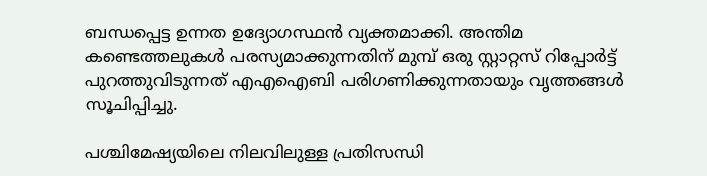ബന്ധപ്പെട്ട ഉന്നത ഉദ്യോഗസ്ഥൻ വ്യക്തമാക്കി. അന്തിമ കണ്ടെത്തലുകൾ പരസ്യമാക്കുന്നതിന് മുമ്പ് ഒരു സ്റ്റാറ്റസ് റിപ്പോർട്ട് പുറത്തുവിടുന്നത് എഎഐബി പരിഗണിക്കുന്നതായും വൃത്തങ്ങൾ സൂചിപ്പിച്ചു.

പശ്ചിമേഷ്യയിലെ നിലവിലുള്ള പ്രതിസന്ധി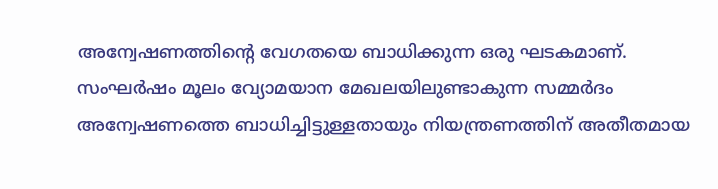അന്വേഷണത്തിൻ്റെ വേഗതയെ ബാധിക്കുന്ന ഒരു ഘടകമാണ്. സംഘർഷം മൂലം വ്യോമയാന മേഖലയിലുണ്ടാകുന്ന സമ്മർദം അന്വേഷണത്തെ ബാധിച്ചിട്ടുള്ളതായും നിയന്ത്രണത്തിന് അതീതമായ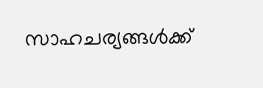സാഹചര്യങ്ങൾക്ക്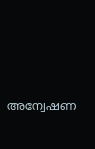അന്വേഷണ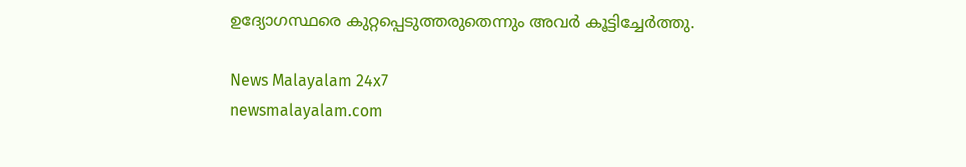ഉദ്യോഗസ്ഥരെ കുറ്റപ്പെടുത്തരുതെന്നും അവർ കൂട്ടിച്ചേർത്തു.

News Malayalam 24x7
newsmalayalam.com